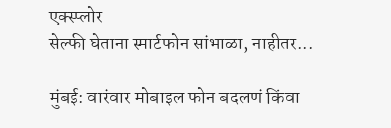एक्स्प्लोर
सेल्फी घेताना स्मार्टफोन सांभाळा, नाहीतर...

मुंबई: वारंवार मोबाइल फोन बदलणं किंवा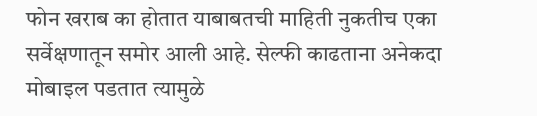फोन खराब का होतात याबाबतची माहिती नुकतीच एका सर्वेक्षणातून समोर आली आहे. सेल्फी काढताना अनेकदा मोबाइल पडतात त्यामुळे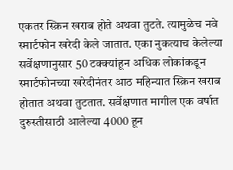एकतर स्क्रिन खराब होते अथवा तुटते. त्यामुळेच नवे स्मार्टफोन खरेदी केले जातात. एका नुकत्याच केलेल्या सर्वेक्षणानुसार 50 टक्क्यांहून अधिक लोकांकडून स्मार्टफोनच्या खरेदीनंतर आठ महिन्यात स्क्रिन खराब होतात अथवा तुटतात. सर्वेक्षणात मागील एक वर्षात दुरुस्तीसाठी आलेल्या 4000 हून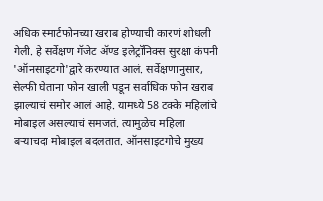अधिक स्मार्टफोनच्या खराब होण्याची कारणं शोधली गेली. हे सर्वेक्षण गॅजेट ॲण्ड इलेट्रॉनिक्स सुरक्षा कंपनी 'ऑनसाइटगो'द्वारे करण्यात आलं. सर्वेक्षणानुसार, सेल्फी घेताना फोन खाली पडून सर्वाधिक फोन खराब झाल्याचं समोर आलं आहे. यामध्ये 58 टक्के महिलांचे मोबाइल असल्याचं समजतं. त्यामुळेच महिला बऱ्याचदा मोबाइल बदलतात. ऑनसाइटगोचे मुख्य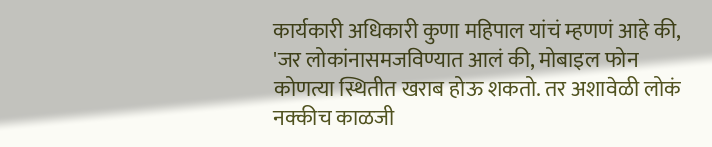कार्यकारी अधिकारी कुणा महिपाल यांचं म्हणणं आहे की, 'जर लोकांनासमजविण्यात आलं की, मोबाइल फोन कोणत्या स्थितीत खराब होऊ शकतो. तर अशावेळी लोकं नक्कीच काळजी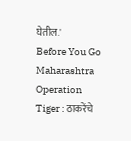घेतील.'
Before You Go
Maharashtra Operation Tiger : ठाकरेंचे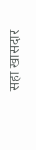सहा खासदार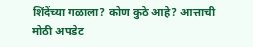शिंदेंच्या गळाला? कोण कुठे आहे? आत्ताची मोठी अपडेट